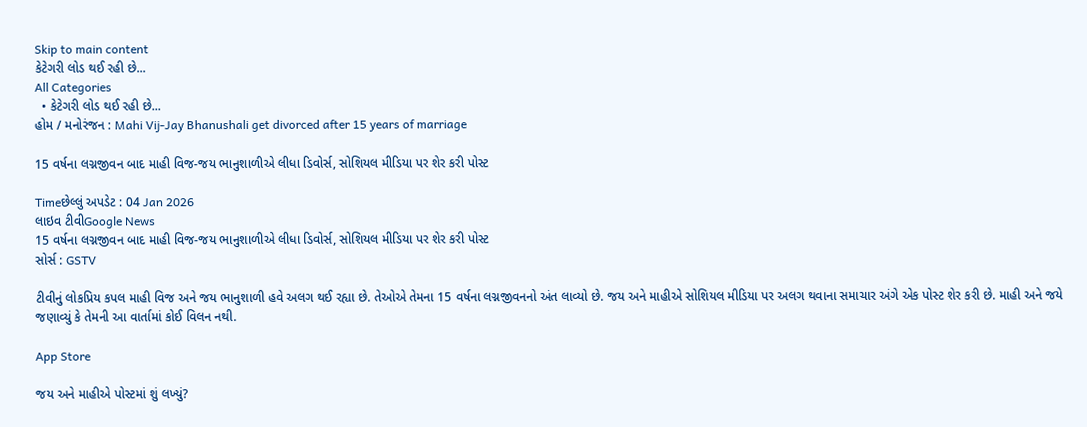Skip to main content
કેટેગરી લોડ થઈ રહી છે...
All Categories
  • કેટેગરી લોડ થઈ રહી છે...
હોમ / મનોરંજન : Mahi Vij-Jay Bhanushali get divorced after 15 years of marriage

15 વર્ષના લગ્નજીવન બાદ માહી વિજ-જય ભાનુશાળીએ લીધા ડિવોર્સ, સોશિયલ મીડિયા પર શેર કરી પોસ્ટ

Timeછેલ્લું અપડેટ : 04 Jan 2026
લાઇવ ટીવીGoogle News
15 વર્ષના લગ્નજીવન બાદ માહી વિજ-જય ભાનુશાળીએ લીધા ડિવોર્સ, સોશિયલ મીડિયા પર શેર કરી પોસ્ટ
સોર્સ : GSTV

ટીવીનું લોકપ્રિય કપલ માહી વિજ અને જય ભાનુશાળી હવે અલગ થઈ રહ્યા છે. તેઓએ તેમના 15 વર્ષના લગ્નજીવનનો અંત લાવ્યો છે. જય અને માહીએ સોશિયલ મીડિયા પર અલગ થવાના સમાચાર અંગે એક પોસ્ટ શેર કરી છે. માહી અને જયે જણાવ્યું કે તેમની આ વાર્તામાં કોઈ વિલન નથી.

App Store

જય અને માહીએ પોસ્ટમાં શું લખ્યું?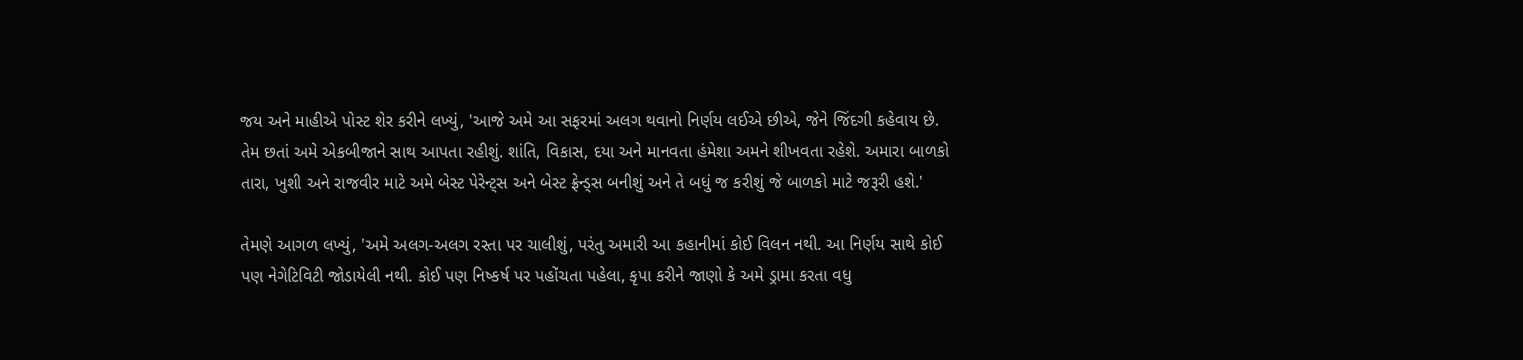જય અને માહીએ પોસ્ટ શેર કરીને લખ્યું, 'આજે અમે આ સફરમાં અલગ થવાનો નિર્ણય લઈએ છીએ, જેને જિંદગી કહેવાય છે. તેમ છતાં અમે એકબીજાને સાથ આપતા રહીશું. શાંતિ, વિકાસ, દયા અને માનવતા હંમેશા અમને શીખવતા રહેશે. અમારા બાળકો તારા, ખુશી અને રાજવીર માટે અમે બેસ્ટ પેરેન્ટ્સ અને બેસ્ટ ફ્રેન્ડ્સ બનીશું અને તે બધું જ કરીશું જે બાળકો માટે જરૂરી હશે.'

તેમણે આગળ લખ્યું, 'અમે અલગ-અલગ રસ્તા પર ચાલીશું, પરંતુ અમારી આ કહાનીમાં કોઈ વિલન નથી. આ નિર્ણય સાથે કોઈ પણ નેગેટિવિટી જોડાયેલી નથી. કોઈ પણ નિષ્કર્ષ પર પહોંચતા પહેલા, કૃપા કરીને જાણો કે અમે ડ્રામા કરતા વધુ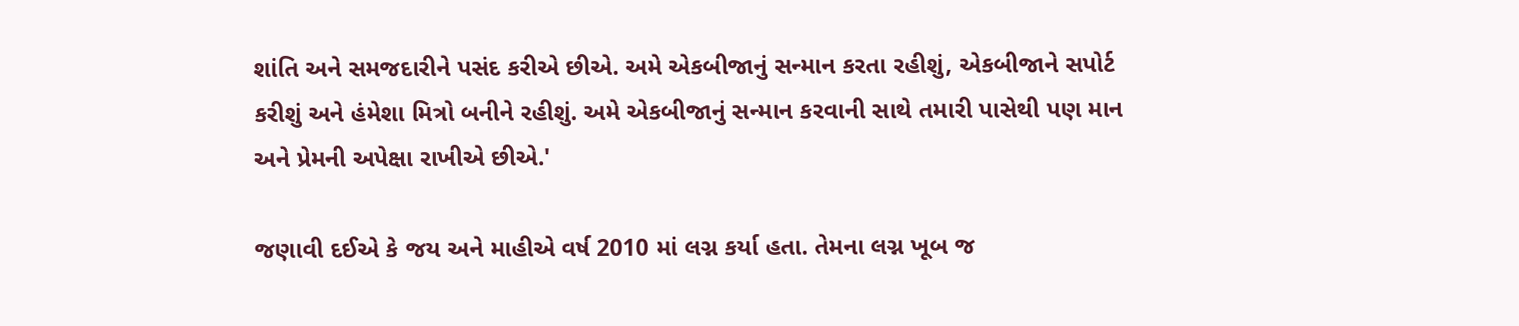શાંતિ અને સમજદારીને પસંદ કરીએ છીએ. અમે એકબીજાનું સન્માન કરતા રહીશું, એકબીજાને સપોર્ટ કરીશું અને હંમેશા મિત્રો બનીને રહીશું. અમે એકબીજાનું સન્માન કરવાની સાથે તમારી પાસેથી પણ માન અને પ્રેમની અપેક્ષા રાખીએ છીએ.'

જણાવી દઈએ કે જય અને માહીએ વર્ષ 2010 માં લગ્ન કર્યા હતા. તેમના લગ્ન ખૂબ જ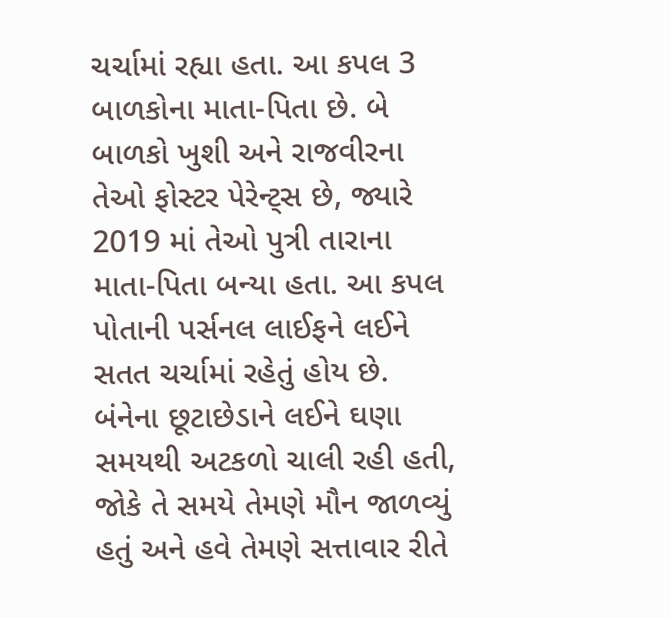ચર્ચામાં રહ્યા હતા. આ કપલ 3 બાળકોના માતા-પિતા છે. બે બાળકો ખુશી અને રાજવીરના તેઓ ફોસ્ટર પેરેન્ટ્સ છે, જ્યારે 2019 માં તેઓ પુત્રી તારાના માતા-પિતા બન્યા હતા. આ કપલ પોતાની પર્સનલ લાઈફને લઈને સતત ચર્ચામાં રહેતું હોય છે. બંનેના છૂટાછેડાને લઈને ઘણા સમયથી અટકળો ચાલી રહી હતી, જોકે તે સમયે તેમણે મૌન જાળવ્યું હતું અને હવે તેમણે સત્તાવાર રીતે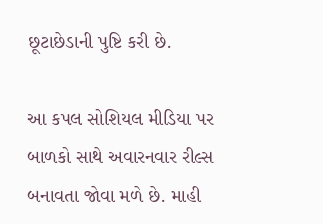છૂટાછેડાની પુષ્ટિ કરી છે.

આ કપલ સોશિયલ મીડિયા પર બાળકો સાથે અવારનવાર રીલ્સ બનાવતા જોવા મળે છે. માહી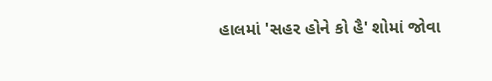હાલમાં 'સહર હોને કો હૈ' શોમાં જોવા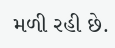મળી રહી છે.